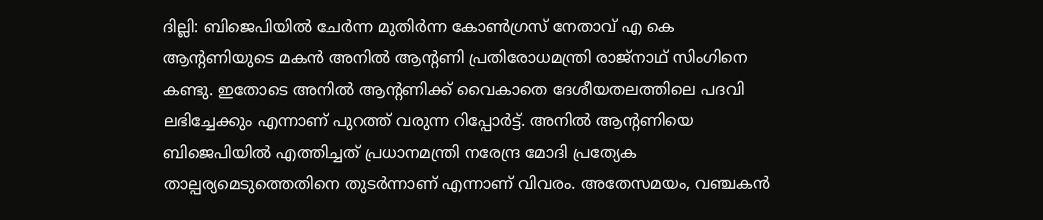ദില്ലി: ബിജെപിയിൽ ചേർന്ന മുതിർന്ന കോൺഗ്രസ് നേതാവ് എ കെ ആന്റണിയുടെ മകൻ അനിൽ ആൻ്റണി പ്രതിരോധമന്ത്രി രാജ്നാഥ് സിംഗിനെ കണ്ടു. ഇതോടെ അനിൽ ആൻ്റണിക്ക് വൈകാതെ ദേശീയതലത്തിലെ പദവി ലഭിച്ചേക്കും എന്നാണ് പുറത്ത് വരുന്ന റിപ്പോർട്ട്. അനിൽ ആൻ്റണിയെ ബിജെപിയിൽ എത്തിച്ചത് പ്രധാനമന്ത്രി നരേന്ദ്ര മോദി പ്രത്യേക താല്പര്യമെടുത്തെതിനെ തുടർന്നാണ് എന്നാണ് വിവരം. അതേസമയം, വഞ്ചകൻ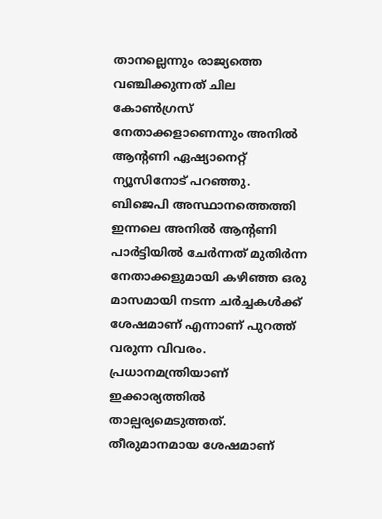താനല്ലെന്നും രാജ്യത്തെ വഞ്ചിക്കുന്നത് ചില കോൺഗ്രസ് നേതാക്കളാണെന്നും അനിൽ ആൻ്റണി ഏഷ്യാനെറ്റ് ന്യൂസിനോട് പറഞ്ഞു.
ബിജെപി അസ്ഥാനത്തെത്തി ഇന്നലെ അനിൽ ആൻ്റണി പാർട്ടിയിൽ ചേർന്നത് മുതിർന്ന നേതാക്കളുമായി കഴിഞ്ഞ ഒരു മാസമായി നടന്ന ചർച്ചകൾക്ക് ശേഷമാണ് എന്നാണ് പുറത്ത് വരുന്ന വിവരം. പ്രധാനമന്ത്രിയാണ് ഇക്കാര്യത്തിൽ താല്പര്യമെടുത്തത്. തീരുമാനമായ ശേഷമാണ്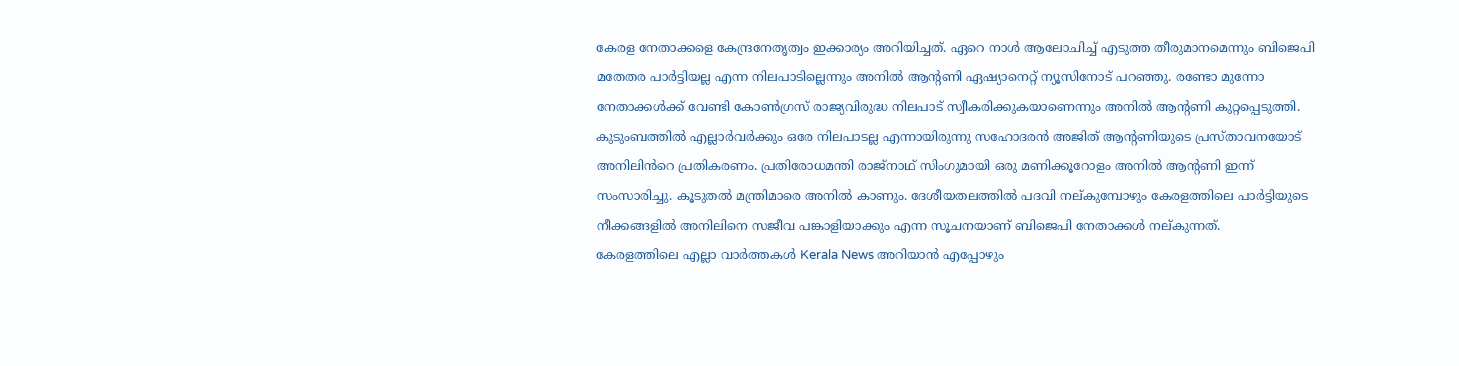കേരള നേതാക്കളെ കേന്ദ്രനേതൃത്വം ഇക്കാര്യം അറിയിച്ചത്. ഏറെ നാൾ ആലോചിച്ച് എടുത്ത തീരുമാനമെന്നും ബിജെപി മതേതര പാർട്ടിയല്ല എന്ന നിലപാടില്ലെന്നും അനിൽ ആൻ്റണി ഏഷ്യാനെറ്റ് ന്യൂസിനോട് പറഞ്ഞു. രണ്ടോ മുന്നോ നേതാക്കൾക്ക് വേണ്ടി കോൺഗ്രസ് രാജ്യവിരുദ്ധ നിലപാട് സ്വീകരിക്കുകയാണെന്നും അനിൽ ആൻ്റണി കുറ്റപ്പെടുത്തി.
കുടുംബത്തിൽ എല്ലാർവർക്കും ഒരേ നിലപാടല്ല എന്നായിരുന്നു സഹോദരൻ അജിത് ആൻ്റണിയുടെ പ്രസ്താവനയോട് അനിലിൻറെ പ്രതികരണം. പ്രതിരോധമന്തി രാജ്നാഥ് സിംഗുമായി ഒരു മണിക്കൂറോളം അനിൽ ആൻ്റണി ഇന്ന് സംസാരിച്ചു. കൂടുതൽ മന്ത്രിമാരെ അനിൽ കാണും. ദേശീയതലത്തിൽ പദവി നല്കുമ്പോഴും കേരളത്തിലെ പാർട്ടിയുടെ നീക്കങ്ങളിൽ അനിലിനെ സജീവ പങ്കാളിയാക്കും എന്ന സൂചനയാണ് ബിജെപി നേതാക്കൾ നല്കുന്നത്.
കേരളത്തിലെ എല്ലാ വാർത്തകൾ Kerala News അറിയാൻ എപ്പോഴും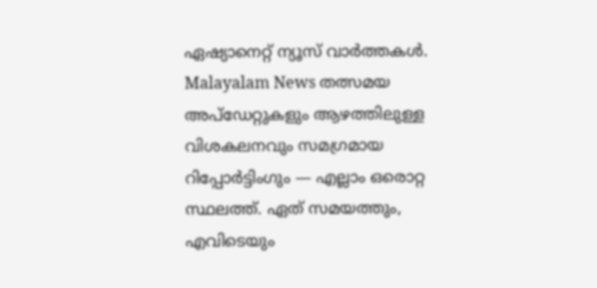ഏഷ്യാനെറ്റ് ന്യൂസ് വാർത്തകൾ. Malayalam News തത്സമയ അപ്ഡേറ്റുകളും ആഴത്തിലുള്ള വിശകലനവും സമഗ്രമായ റിപ്പോർട്ടിംഗും — എല്ലാം ഒരൊറ്റ സ്ഥലത്ത്. ഏത് സമയത്തും, എവിടെയും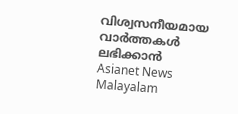വിശ്വസനീയമായ വാർത്തകൾ ലഭിക്കാൻ Asianet News Malayalam